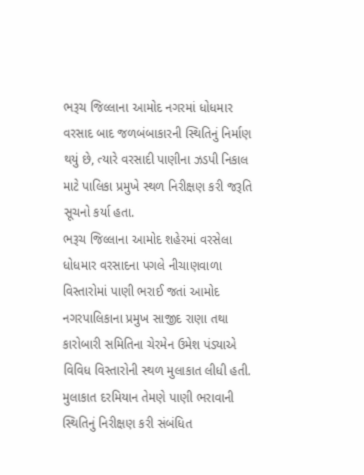ભરૂચ જિલ્લાના આમોદ નગરમાં ધોધમાર વરસાદ બાદ જળબંબાકારની સ્થિતિનું નિર્માણ થયું છે, ત્યારે વરસાદી પાણીના ઝડપી નિકાલ માટે પાલિકા પ્રમુખે સ્થળ નિરીક્ષણ કરી જરૂતિ સૂચનો કર્યા હતા.
ભરૂચ જિલ્લાના આમોદ શહેરમાં વરસેલા ધોધમાર વરસાદના પગલે નીચાણવાળા વિસ્તારોમાં પાણી ભરાઈ જતાં આમોદ નગરપાલિકાના પ્રમુખ સાજીદ રાણા તથા કારોબારી સમિતિના ચેરમેન ઉમેશ પંડ્યાએ વિવિધ વિસ્તારોની સ્થળ મુલાકાત લીધી હતી. મુલાકાત દરમિયાન તેમણે પાણી ભરાવાની સ્થિતિનું નિરીક્ષણ કરી સંબંધિત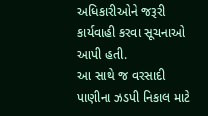અધિકારીઓને જરૂરી કાર્યવાહી કરવા સૂચનાઓ આપી હતી.
આ સાથે જ વરસાદી પાણીના ઝડપી નિકાલ માટે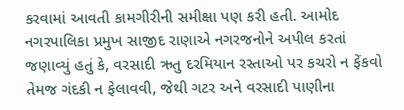કરવામાં આવતી કામગીરીની સમીક્ષા પણ કરી હતી. આમોદ નગરપાલિકા પ્રમુખ સાજીદ રાણાએ નગરજનોને અપીલ કરતાં જણાવ્યું હતું કે, વરસાદી ઋતુ દરમિયાન રસ્તાઓ પર કચરો ન ફેંકવો તેમજ ગંદકી ન ફેલાવવી, જેથી ગટર અને વરસાદી પાણીના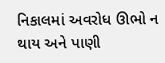નિકાલમાં અવરોધ ઊભો ન થાય અને પાણી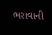ભરાવાની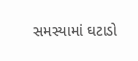સમસ્યામાં ઘટાડો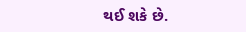થઈ શકે છે.